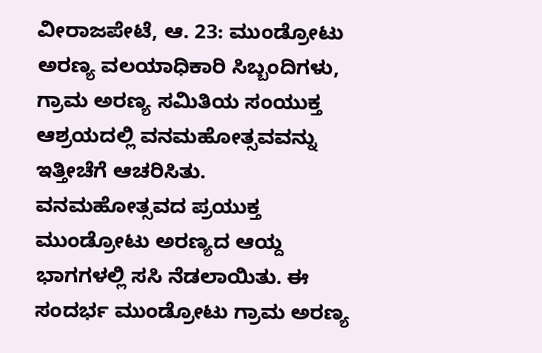ವೀರಾಜಪೇಟೆ, ಆ. 23: ಮುಂಡ್ರೋಟು ಅರಣ್ಯ ವಲಯಾಧಿಕಾರಿ ಸಿಬ್ಬಂದಿಗಳು, ಗ್ರಾಮ ಅರಣ್ಯ ಸಮಿತಿಯ ಸಂಯುಕ್ತ ಆಶ್ರಯದಲ್ಲಿ ವನಮಹೋತ್ಸವವನ್ನು ಇತ್ತೀಚೆಗೆ ಆಚರಿಸಿತು. ವನಮಹೋತ್ಸವದ ಪ್ರಯುಕ್ತ ಮುಂಡ್ರೋಟು ಅರಣ್ಯದ ಆಯ್ದ ಭಾಗಗಳಲ್ಲಿ ಸಸಿ ನೆಡಲಾಯಿತು. ಈ ಸಂದರ್ಭ ಮುಂಡ್ರೋಟು ಗ್ರಾಮ ಅರಣ್ಯ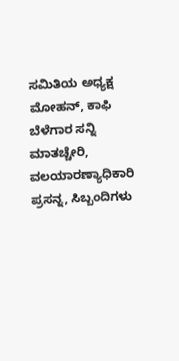ಸಮಿತಿಯ ಅಧ್ಯಕ್ಷ ಮೋಹನ್, ಕಾಫಿ ಬೆಳೆಗಾರ ಸನ್ನಿ ಮಾತಚ್ಚೇರಿ, ವಲಯಾರಣ್ಯಾಧಿಕಾರಿ ಪ್ರಸನ್ನ, ಸಿಬ್ಬಂದಿಗಳು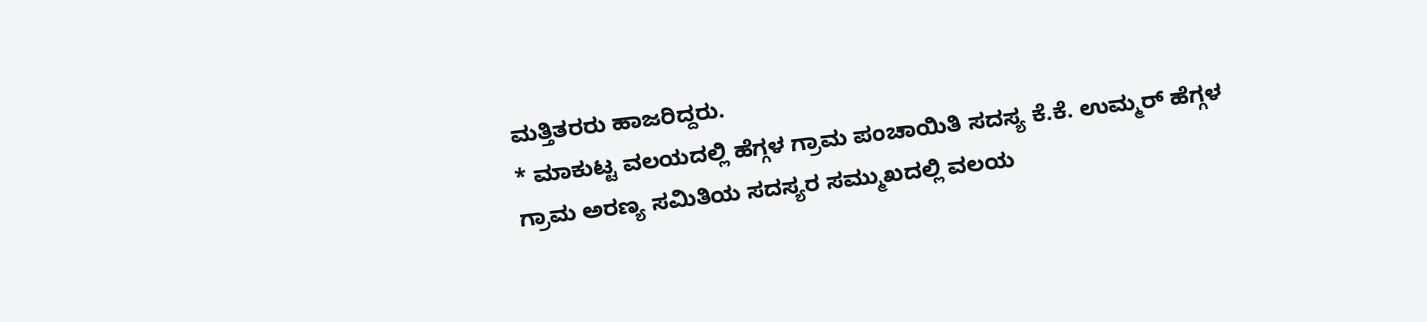ಮತ್ತಿತರರು ಹಾಜರಿದ್ದರು.
* ಮಾಕುಟ್ಟ ವಲಯದಲ್ಲಿ ಹೆಗ್ಗಳ ಗ್ರಾಮ ಪಂಚಾಯಿತಿ ಸದಸ್ಯ ಕೆ.ಕೆ. ಉಮ್ಮರ್ ಹೆಗ್ಗಳ ಗ್ರಾಮ ಅರಣ್ಯ ಸಮಿತಿಯ ಸದಸ್ಯರ ಸಮ್ಮುಖದಲ್ಲಿ ವಲಯ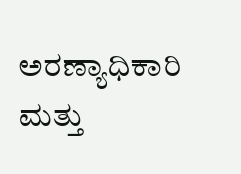ಅರಣ್ಯಾಧಿಕಾರಿ ಮತ್ತು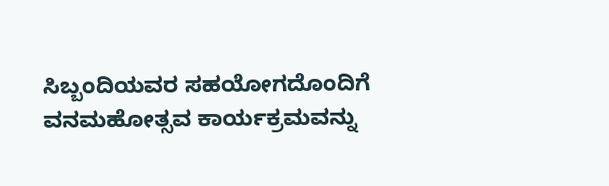ಸಿಬ್ಬಂದಿಯವರ ಸಹಯೋಗದೊಂದಿಗೆ ವನಮಹೋತ್ಸವ ಕಾರ್ಯಕ್ರಮವನ್ನು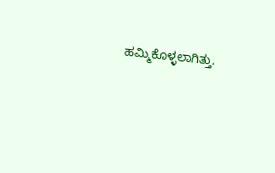ಹಮ್ಮಿಕೊಳ್ಳಲಾಗಿತ್ತು.